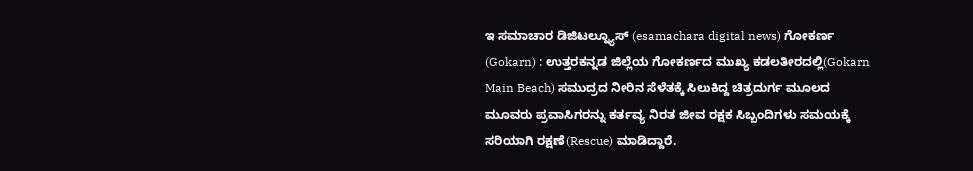ಇ ಸಮಾಚಾರ ಡಿಜಿಟಲ್ನ್ಯೂಸ್ (esamachara digital news) ಗೋಕರ್ಣ (Gokarn) : ಉತ್ತರಕನ್ನಡ ಜಿಲ್ಲೆಯ ಗೋಕರ್ಣದ ಮುಖ್ಯ ಕಡಲತೀರದಲ್ಲಿ(Gokarn Main Beach) ಸಮುದ್ರದ ನೀರಿನ ಸೆಳೆತಕ್ಕೆ ಸಿಲುಕಿದ್ದ ಚಿತ್ರದುರ್ಗ ಮೂಲದ ಮೂವರು ಪ್ರವಾಸಿಗರನ್ನು ಕರ್ತವ್ಯ ನಿರತ ಜೀವ ರಕ್ಷಕ ಸಿಬ್ಬಂದಿಗಳು ಸಮಯಕ್ಕೆ ಸರಿಯಾಗಿ ರಕ್ಷಣೆ(Rescue) ಮಾಡಿದ್ದಾರೆ.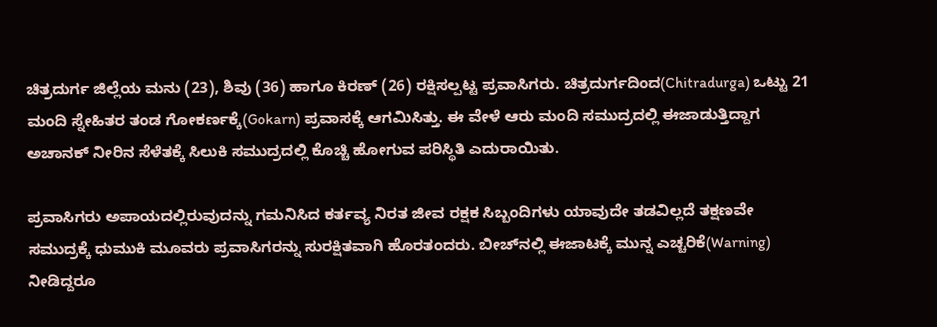ಚಿತ್ರದುರ್ಗ ಜಿಲ್ಲೆಯ ಮನು (23), ಶಿವು (36) ಹಾಗೂ ಕಿರಣ್ (26) ರಕ್ಷಿಸಲ್ಪಟ್ಟ ಪ್ರವಾಸಿಗರು. ಚಿತ್ರದುರ್ಗದಿಂದ(Chitradurga) ಒಟ್ಟು 21 ಮಂದಿ ಸ್ನೇಹಿತರ ತಂಡ ಗೋಕರ್ಣಕ್ಕೆ(Gokarn) ಪ್ರವಾಸಕ್ಕೆ ಆಗಮಿಸಿತ್ತು. ಈ ವೇಳೆ ಆರು ಮಂದಿ ಸಮುದ್ರದಲ್ಲಿ ಈಜಾಡುತ್ತಿದ್ದಾಗ ಅಚಾನಕ್ ನೀರಿನ ಸೆಳೆತಕ್ಕೆ ಸಿಲುಕಿ ಸಮುದ್ರದಲ್ಲಿ ಕೊಚ್ಚಿ ಹೋಗುವ ಪರಿಸ್ಥಿತಿ ಎದುರಾಯಿತು.

ಪ್ರವಾಸಿಗರು ಅಪಾಯದಲ್ಲಿರುವುದನ್ನು ಗಮನಿಸಿದ ಕರ್ತವ್ಯ ನಿರತ ಜೀವ ರಕ್ಷಕ ಸಿಬ್ಬಂದಿಗಳು ಯಾವುದೇ ತಡವಿಲ್ಲದೆ ತಕ್ಷಣವೇ ಸಮುದ್ರಕ್ಕೆ ಧುಮುಕಿ ಮೂವರು ಪ್ರವಾಸಿಗರನ್ನು ಸುರಕ್ಷಿತವಾಗಿ ಹೊರತಂದರು. ಬೀಚ್‌ನಲ್ಲಿ ಈಜಾಟಕ್ಕೆ ಮುನ್ನ ಎಚ್ಚರಿಕೆ(Warning) ನೀಡಿದ್ದರೂ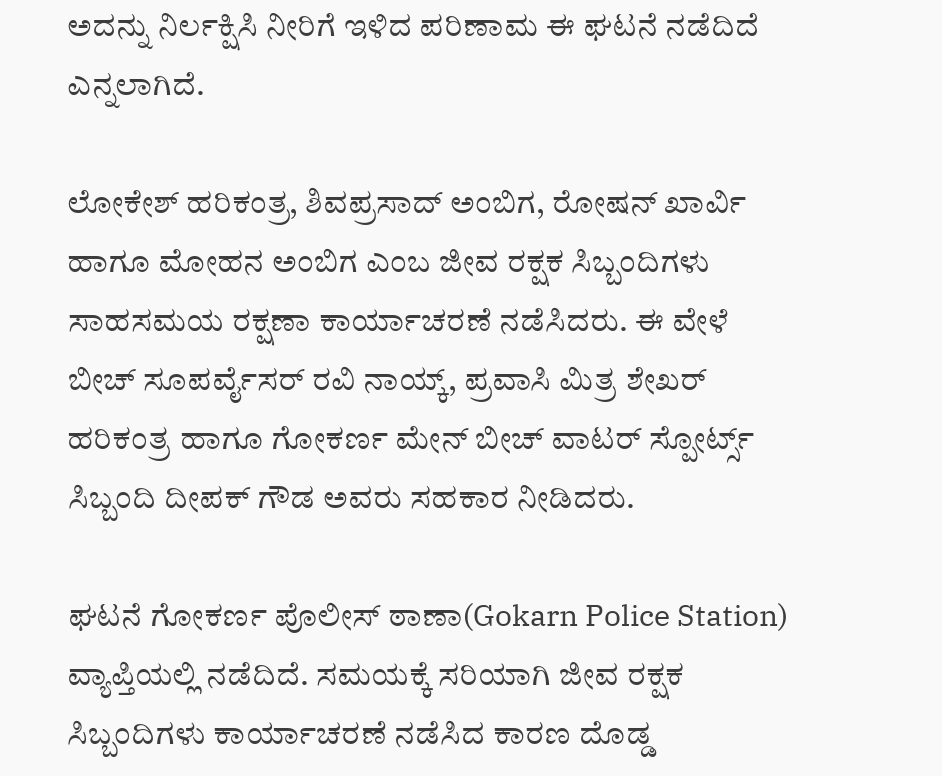ಅದನ್ನು ನಿರ್ಲಕ್ಷಿಸಿ ನೀರಿಗೆ ಇಳಿದ ಪರಿಣಾಮ ಈ ಘಟನೆ ನಡೆದಿದೆ ಎನ್ನಲಾಗಿದೆ.

ಲೋಕೇಶ್ ಹರಿಕಂತ್ರ, ಶಿವಪ್ರಸಾದ್ ಅಂಬಿಗ, ರೋಷನ್ ಖಾರ್ವಿ ಹಾಗೂ ಮೋಹನ ಅಂಬಿಗ ಎಂಬ ಜೀವ ರಕ್ಷಕ ಸಿಬ್ಬಂದಿಗಳು ಸಾಹಸಮಯ ರಕ್ಷಣಾ ಕಾರ್ಯಾಚರಣೆ ನಡೆಸಿದರು. ಈ ವೇಳೆ ಬೀಚ್ ಸೂಪರ್ವೈಸರ್ ರವಿ ನಾಯ್ಕ್, ಪ್ರವಾಸಿ ಮಿತ್ರ ಶೇಖರ್ ಹರಿಕಂತ್ರ ಹಾಗೂ ಗೋಕರ್ಣ ಮೇನ್ ಬೀಚ್ ವಾಟರ್ ಸ್ಪೋರ್ಟ್ಸ್ ಸಿಬ್ಬಂದಿ ದೀಪಕ್ ಗೌಡ ಅವರು ಸಹಕಾರ ನೀಡಿದರು.

ಘಟನೆ ಗೋಕರ್ಣ ಪೊಲೀಸ್ ಠಾಣಾ(Gokarn Police Station) ವ್ಯಾಪ್ತಿಯಲ್ಲಿ ನಡೆದಿದೆ. ಸಮಯಕ್ಕೆ ಸರಿಯಾಗಿ ಜೀವ ರಕ್ಷಕ ಸಿಬ್ಬಂದಿಗಳು ಕಾರ್ಯಾಚರಣೆ ನಡೆಸಿದ ಕಾರಣ ದೊಡ್ಡ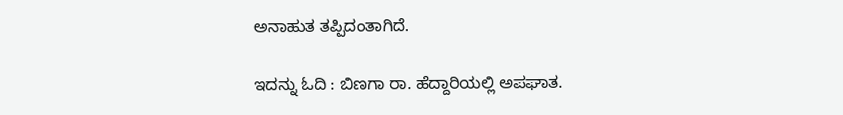ಅನಾಹುತ ತಪ್ಪಿದಂತಾಗಿದೆ.

ಇದನ್ನು ಓದಿ : ಬಿಣಗಾ ರಾ. ಹೆದ್ದಾರಿಯಲ್ಲಿ ಅಪಘಾತ.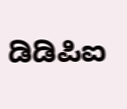ಡಿಡಿಪಿಐ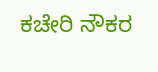ಕಚೇರಿ ‌ನೌಕರ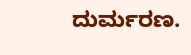ದುರ್ಮರಣ.